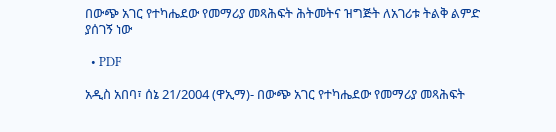በውጭ አገር የተካሔደው የመማሪያ መጻሕፍት ሕትመትና ዝግጅት ለአገሪቱ ትልቅ ልምድ ያሰገኝ ነው

  • PDF

አዲስ አበባ፣ ሰኔ 21/2004 (ዋኢማ)- በውጭ አገር የተካሔደው የመማሪያ መጻሕፍት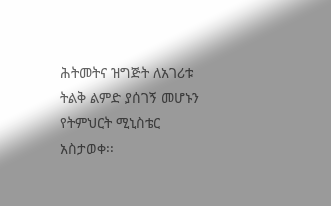ሕትመትና ዝግጅት ለአገሪቱ ትልቅ ልምድ ያሰገኝ መሆኑን የትምህርት ሚኒስቴር አስታወቀ፡፡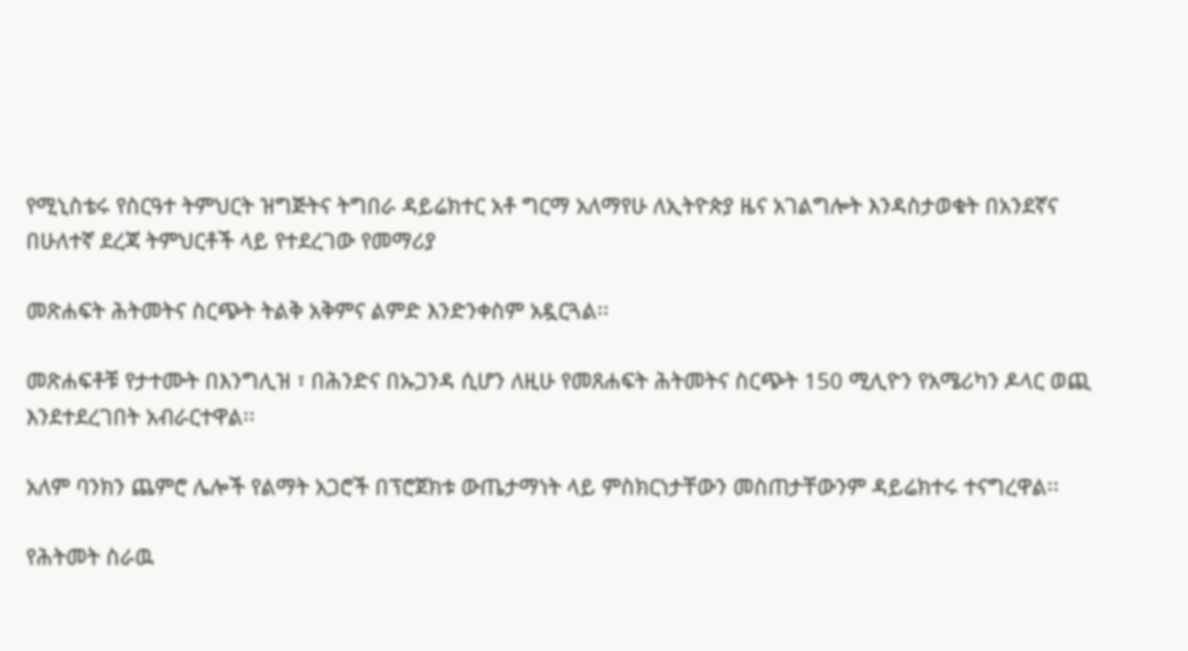የሚኒስቴሩ የስርዓተ ትምህርት ዝግጅትና ትግበራ ዳይሬክተር አቶ ግርማ አለማየሁ ለኢትዮጵያ ዜና አገልግሎት እንዳስታወቁት በአንደኛና በሁለተኛ ደረጃ ትምህርቶች ላይ የተደረገው የመማሪያ

መጽሐፍት ሕትመትና ስርጭት ትልቅ አቅምና ልምድ እንድንቀስም አዷርጓል፡፡

መጽሐፍቶቹ የታተሙት በእንግሊዝ ፣ በሕንድና በኡጋንዳ ሲሆን ለዚሁ የመጸሐፍት ሕትመትና ስርጭት 150 ሚሊዮን የአሜሪካን ዶላር ወጪ እንደተደረገበት አብራርተዋል፡፡

አለም ባንክን ጨምሮ ሌሎች የልማት አጋሮች በፕሮጀክቱ ውጤታማነት ላይ ምስክርነታቸውን መስጠታቸውንም ዳይሬክተሩ ተናግረዋል፡፡

የሕትመት ስራዉ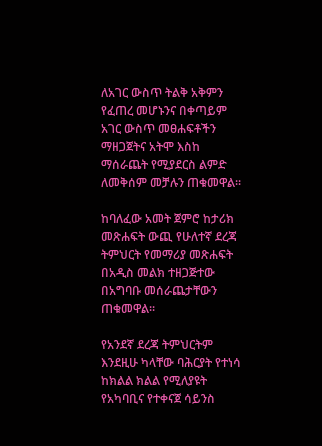ለአገር ውስጥ ትልቅ አቅምን የፈጠረ መሆኑንና በቀጣይም አገር ውስጥ መፀሐፍቶችን ማዘጋጀትና አትሞ እስከ ማሰራጨት የሚያደርስ ልምድ ለመቅሰም መቻሉን ጠቁመዋል፡፡

ከባለፈው አመት ጀምሮ ከታሪክ መጽሐፍት ውጪ የሁለተኛ ደረጃ ትምህርት የመማሪያ መጽሐፍት በአዲስ መልክ ተዘጋጅተው በአግባቡ መሰራጨታቸውን ጠቁመዋል፡፡

የአንደኛ ደረጃ ትምህርትም እንደዚሁ ካላቸው ባሕርያት የተነሳ ከክልል ክልል የሚለያዩት የአካባቢና የተቀናጀ ሳይንስ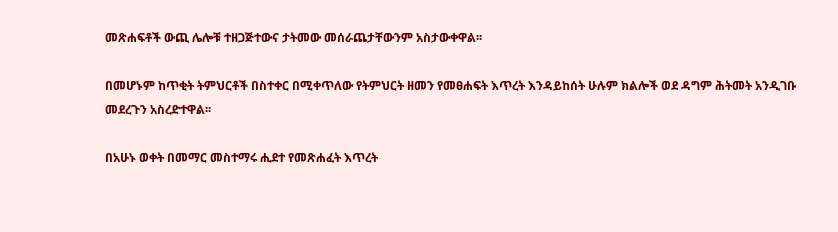መጽሐፍቶች ውጪ ሌሎቹ ተዘጋጅተውና ታትመው መሰራጨታቸውንም አስታውቀዋል፡፡

በመሆኑም ከጥቂት ትምህርቶች በስተቀር በሚቀጥለው የትምህርት ዘመን የመፀሐፍት እጥረት እንዳይከሰት ሁሉም ክልሎች ወደ ዳግም ሕትመት አንዲገቡ መደረጉን አስረድተዋል፡፡

በአሁኑ ወቀት በመማር መስተማሩ ሒደተ የመጽሐፈት እጥረት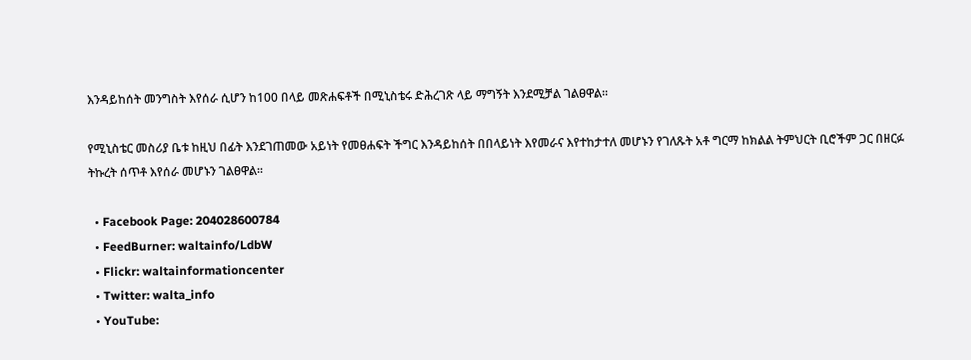እንዳይከሰት መንግስት እየሰራ ሲሆን ከ100 በላይ መጽሐፍቶች በሚኒስቴሩ ድሕረገጽ ላይ ማግኝት እንደሚቻል ገልፀዋል፡፡

የሚኒስቴር መስሪያ ቤቱ ከዚህ በፊት እንደገጠመው አይነት የመፀሐፍት ችግር እንዳይከሰት በበላይነት እየመራና እየተከታተለ መሆኑን የገለጹት አቶ ግርማ ከክልል ትምህርት ቢሮችም ጋር በዘርፉ ትኩረት ሰጥቶ እየሰራ መሆኑን ገልፀዋል፡፡

  • Facebook Page: 204028600784
  • FeedBurner: waltainfo/LdbW
  • Flickr: waltainformationcenter
  • Twitter: walta_info
  • YouTube: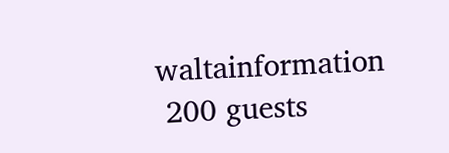waltainformation
 200 guests